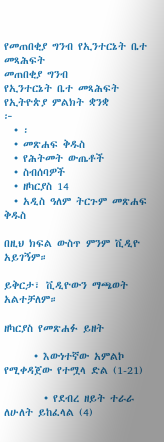የመጠበቂያ ግንብ የኢንተርኔት ቤተ መጻሕፍት
መጠበቂያ ግንብ
የኢንተርኔት ቤተ መጻሕፍት
የኢትዮጵያ ምልክት ቋንቋ
፦
  • ፡
  • መጽሐፍ ቅዱስ
  • የሕትመት ውጤቶች
  • ስብሰባዎች
  • ዘካርያስ 14
  • አዲስ ዓለም ትርጉም መጽሐፍ ቅዱስ

በዚህ ክፍል ውስጥ ምንም ቪዲዮ አይገኝም።

ይቅርታ፣ ቪዲዮውን ማጫወት አልተቻለም።

ዘካርያስ የመጽሐፉ ይዘት

      • እውነተኛው አምልኮ የሚቀዳጀው የተሟላ ድል (1-21)

        • የደብረ ዘይት ተራራ ለሁለት ይከፈላል (4)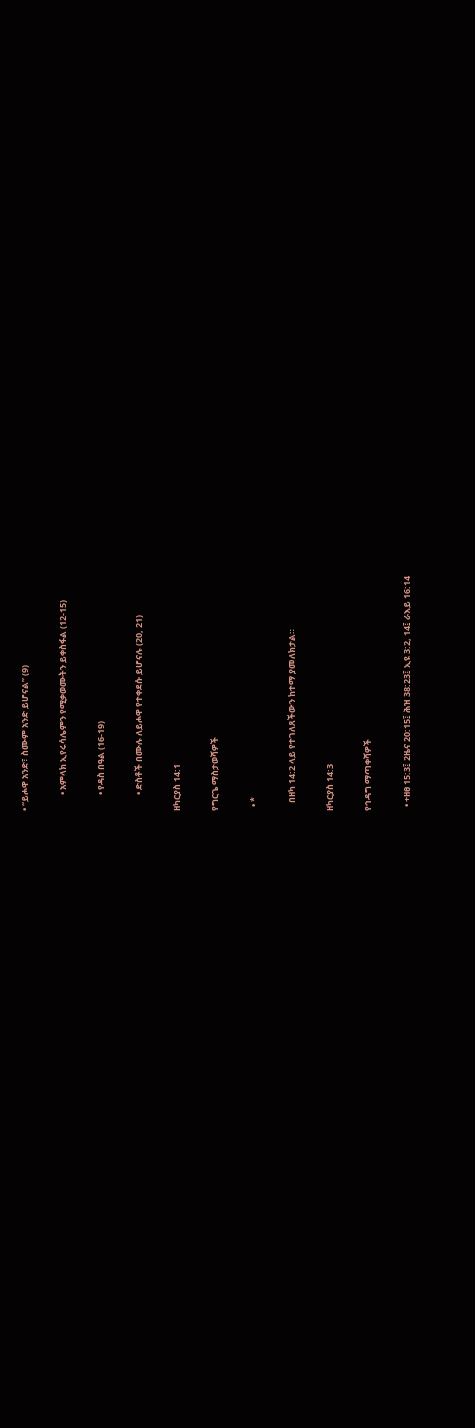• “ይሖዋ አንድ፣ ስሙም አንድ ይሆናል” (9)

        • አምላክ ኢየሩሳሌምን የሚቃወሙትን ይቀስፋል (12-15)

        • የዳስ በዓል (16-19)

        • ድስቶች በሙሉ ለይሖዋ የተቀደሱ ይሆናሉ (20, 21)

ዘካርያስ 14:1

የግርጌ ማስታወሻዎች

  • *

    በዘካ 14:2 ላይ የተገለጸችውን ከተማ ያመለክታል።

ዘካርያስ 14:3

የኅዳግ ማጣቀሻዎች

  • +ዘፀ 15:3፤ 2ዜና 20:15፤ ሕዝ 38:23፤ ኢዩ 3:2, 14፤ ራእይ 16:14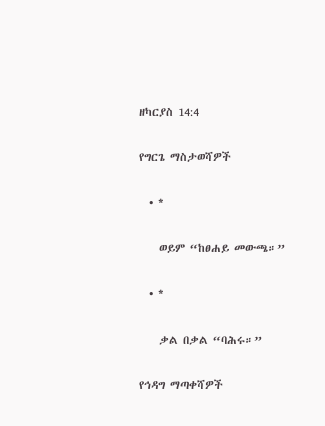ዘካርያስ 14:4

የግርጌ ማስታወሻዎች

  • *

    ወይም “ከፀሐይ መውጫ።”

  • *

    ቃል በቃል “ባሕሩ።”

የኅዳግ ማጣቀሻዎች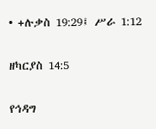• +ሉቃስ 19:29፤ ሥራ 1:12

ዘካርያስ 14:5

የኅዳግ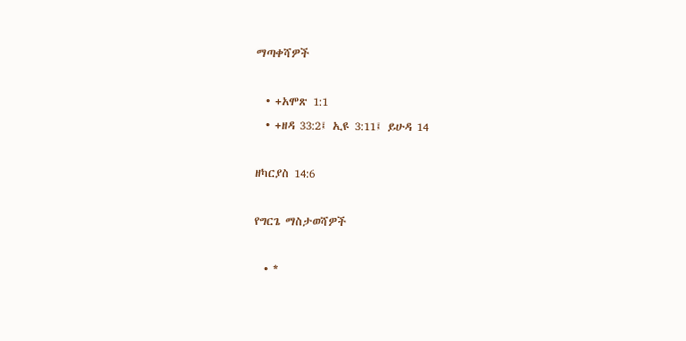ማጣቀሻዎች

  • +አሞጽ 1:1
  • +ዘዳ 33:2፤ ኢዩ 3:11፤ ይሁዳ 14

ዘካርያስ 14:6

የግርጌ ማስታወሻዎች

  • *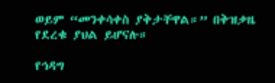ወይም “መንቀሳቀስ ያቅታቸዋል።” በቅዝቃዜ የደረቁ ያህል ይሆናሉ።

የኅዳግ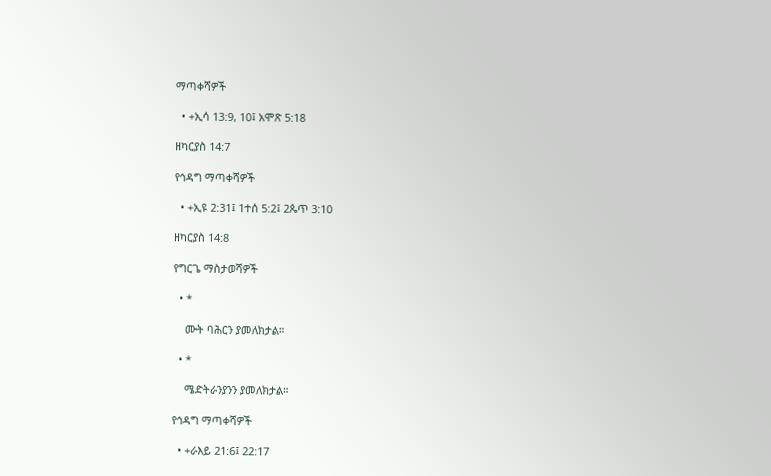ማጣቀሻዎች

  • +ኢሳ 13:9, 10፤ አሞጽ 5:18

ዘካርያስ 14:7

የኅዳግ ማጣቀሻዎች

  • +ኢዩ 2:31፤ 1ተሰ 5:2፤ 2ጴጥ 3:10

ዘካርያስ 14:8

የግርጌ ማስታወሻዎች

  • *

    ሙት ባሕርን ያመለክታል።

  • *

    ሜድትራንያንን ያመለክታል።

የኅዳግ ማጣቀሻዎች

  • +ራእይ 21:6፤ 22:17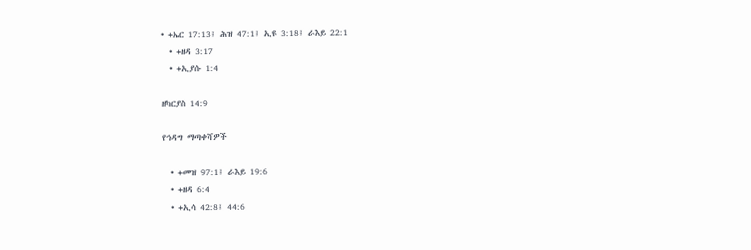• +ኤር 17:13፤ ሕዝ 47:1፤ ኢዩ 3:18፤ ራእይ 22:1
  • +ዘዳ 3:17
  • +ኢያሱ 1:4

ዘካርያስ 14:9

የኅዳግ ማጣቀሻዎች

  • +መዝ 97:1፤ ራእይ 19:6
  • +ዘዳ 6:4
  • +ኢሳ 42:8፤ 44:6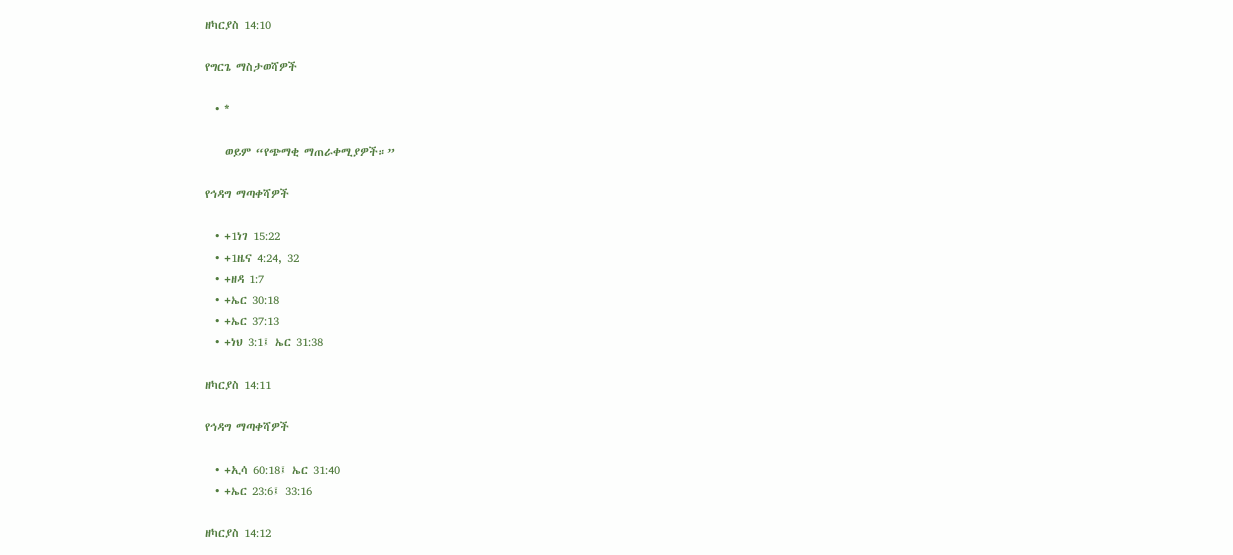ዘካርያስ 14:10

የግርጌ ማስታወሻዎች

  • *

    ወይም “የጭማቂ ማጠራቀሚያዎች።”

የኅዳግ ማጣቀሻዎች

  • +1ነገ 15:22
  • +1ዜና 4:24, 32
  • +ዘዳ 1:7
  • +ኤር 30:18
  • +ኤር 37:13
  • +ነህ 3:1፤ ኤር 31:38

ዘካርያስ 14:11

የኅዳግ ማጣቀሻዎች

  • +ኢሳ 60:18፤ ኤር 31:40
  • +ኤር 23:6፤ 33:16

ዘካርያስ 14:12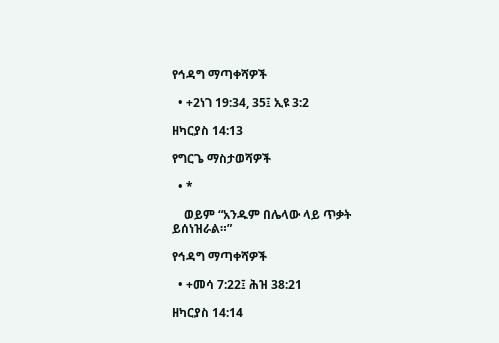የኅዳግ ማጣቀሻዎች

  • +2ነገ 19:34, 35፤ ኢዩ 3:2

ዘካርያስ 14:13

የግርጌ ማስታወሻዎች

  • *

    ወይም “አንዱም በሌላው ላይ ጥቃት ይሰነዝራል።”

የኅዳግ ማጣቀሻዎች

  • +መሳ 7:22፤ ሕዝ 38:21

ዘካርያስ 14:14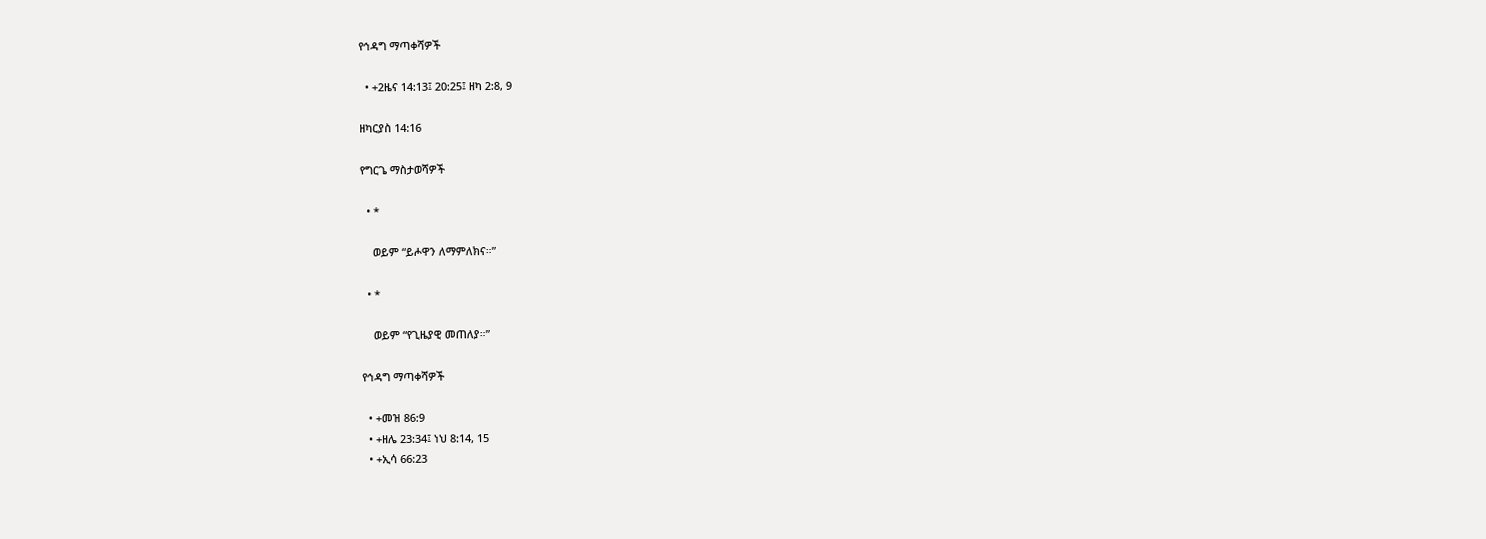የኅዳግ ማጣቀሻዎች

  • +2ዜና 14:13፤ 20:25፤ ዘካ 2:8, 9

ዘካርያስ 14:16

የግርጌ ማስታወሻዎች

  • *

    ወይም “ይሖዋን ለማምለክና።”

  • *

    ወይም “የጊዜያዊ መጠለያ።”

የኅዳግ ማጣቀሻዎች

  • +መዝ 86:9
  • +ዘሌ 23:34፤ ነህ 8:14, 15
  • +ኢሳ 66:23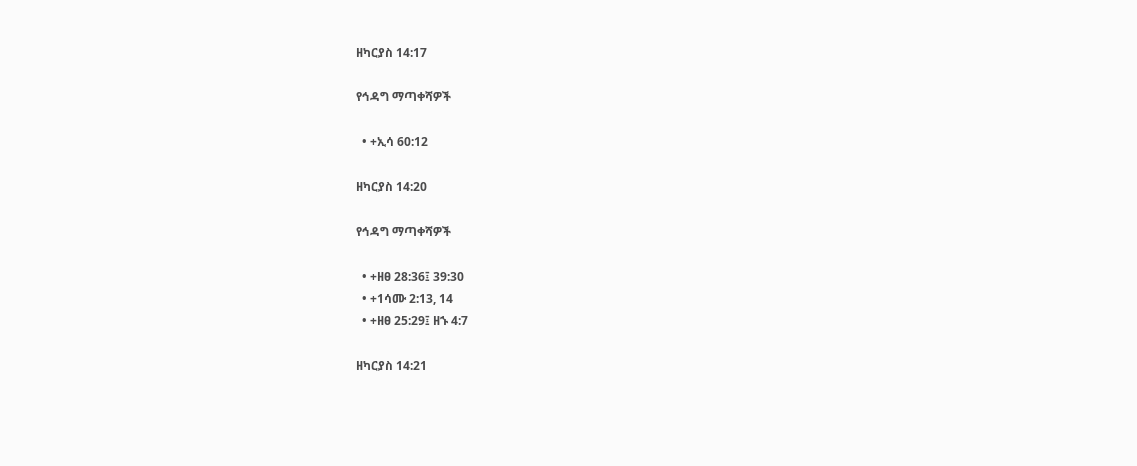ዘካርያስ 14:17

የኅዳግ ማጣቀሻዎች

  • +ኢሳ 60:12

ዘካርያስ 14:20

የኅዳግ ማጣቀሻዎች

  • +ዘፀ 28:36፤ 39:30
  • +1ሳሙ 2:13, 14
  • +ዘፀ 25:29፤ ዘኁ 4:7

ዘካርያስ 14:21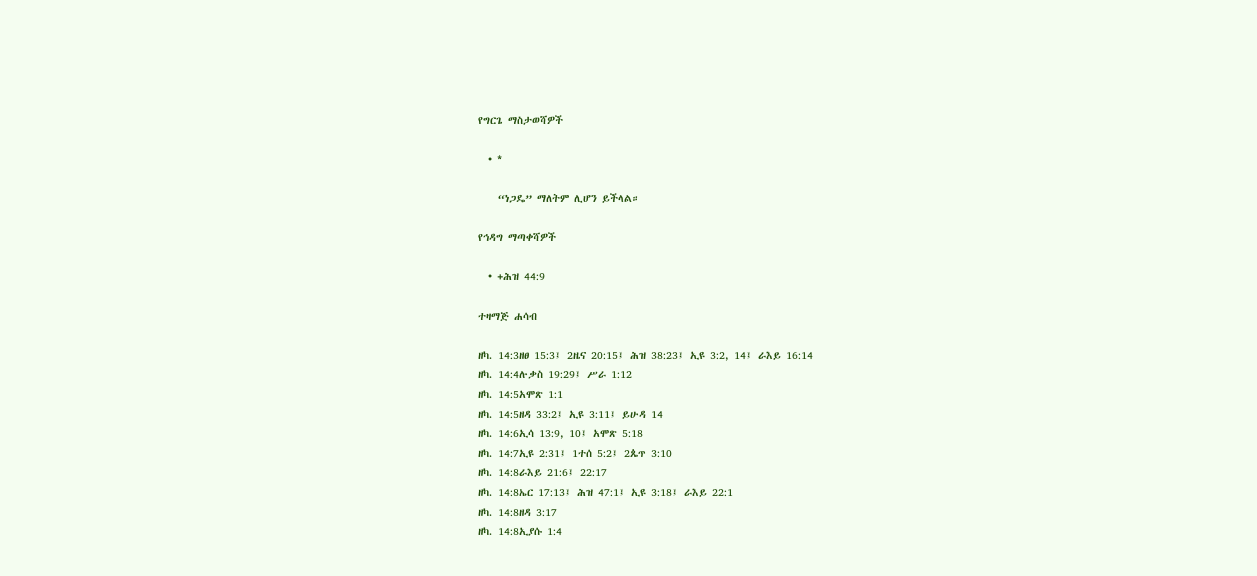የግርጌ ማስታወሻዎች

  • *

    “ነጋዴ” ማለትም ሊሆን ይችላል።

የኅዳግ ማጣቀሻዎች

  • +ሕዝ 44:9

ተዛማጅ ሐሳብ

ዘካ. 14:3ዘፀ 15:3፤ 2ዜና 20:15፤ ሕዝ 38:23፤ ኢዩ 3:2, 14፤ ራእይ 16:14
ዘካ. 14:4ሉቃስ 19:29፤ ሥራ 1:12
ዘካ. 14:5አሞጽ 1:1
ዘካ. 14:5ዘዳ 33:2፤ ኢዩ 3:11፤ ይሁዳ 14
ዘካ. 14:6ኢሳ 13:9, 10፤ አሞጽ 5:18
ዘካ. 14:7ኢዩ 2:31፤ 1ተሰ 5:2፤ 2ጴጥ 3:10
ዘካ. 14:8ራእይ 21:6፤ 22:17
ዘካ. 14:8ኤር 17:13፤ ሕዝ 47:1፤ ኢዩ 3:18፤ ራእይ 22:1
ዘካ. 14:8ዘዳ 3:17
ዘካ. 14:8ኢያሱ 1:4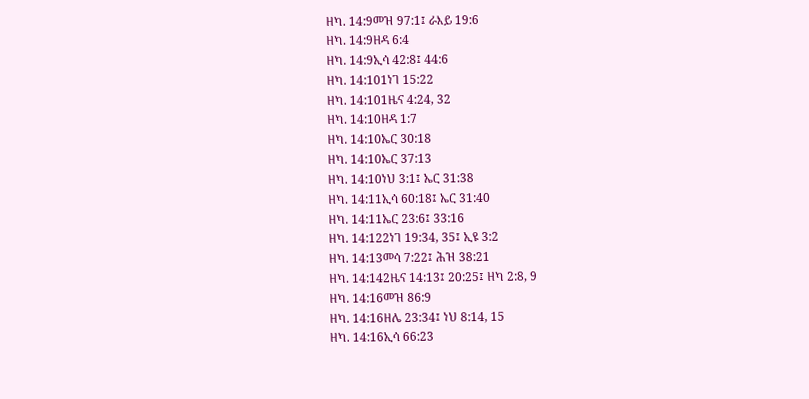ዘካ. 14:9መዝ 97:1፤ ራእይ 19:6
ዘካ. 14:9ዘዳ 6:4
ዘካ. 14:9ኢሳ 42:8፤ 44:6
ዘካ. 14:101ነገ 15:22
ዘካ. 14:101ዜና 4:24, 32
ዘካ. 14:10ዘዳ 1:7
ዘካ. 14:10ኤር 30:18
ዘካ. 14:10ኤር 37:13
ዘካ. 14:10ነህ 3:1፤ ኤር 31:38
ዘካ. 14:11ኢሳ 60:18፤ ኤር 31:40
ዘካ. 14:11ኤር 23:6፤ 33:16
ዘካ. 14:122ነገ 19:34, 35፤ ኢዩ 3:2
ዘካ. 14:13መሳ 7:22፤ ሕዝ 38:21
ዘካ. 14:142ዜና 14:13፤ 20:25፤ ዘካ 2:8, 9
ዘካ. 14:16መዝ 86:9
ዘካ. 14:16ዘሌ 23:34፤ ነህ 8:14, 15
ዘካ. 14:16ኢሳ 66:23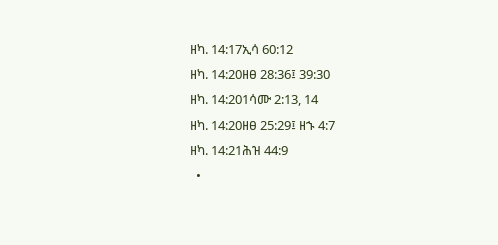ዘካ. 14:17ኢሳ 60:12
ዘካ. 14:20ዘፀ 28:36፤ 39:30
ዘካ. 14:201ሳሙ 2:13, 14
ዘካ. 14:20ዘፀ 25:29፤ ዘኁ 4:7
ዘካ. 14:21ሕዝ 44:9
  •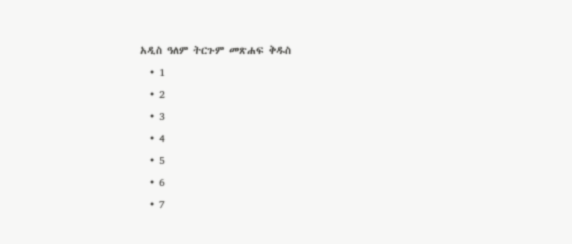አዲስ ዓለም ትርጉም መጽሐፍ ቅዱስ
  • 1
  • 2
  • 3
  • 4
  • 5
  • 6
  • 7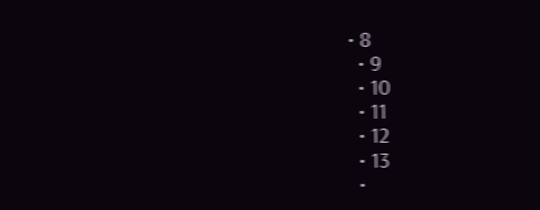• 8
  • 9
  • 10
  • 11
  • 12
  • 13
  •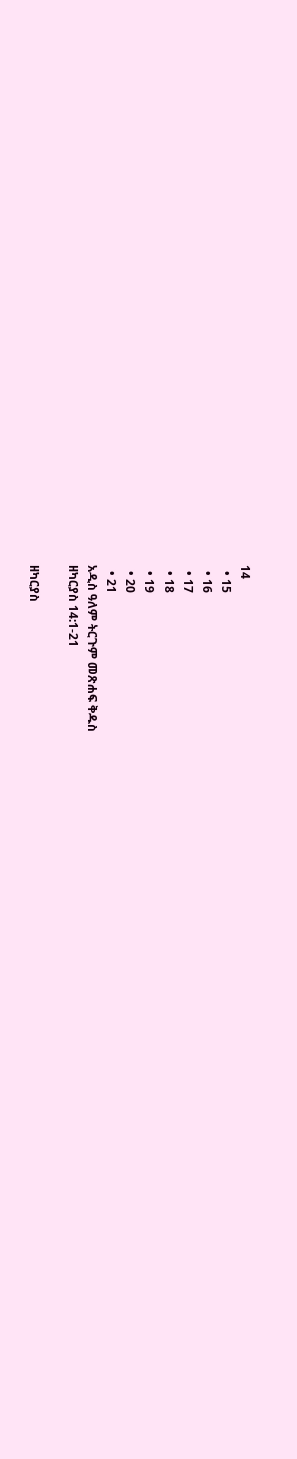14
  • 15
  • 16
  • 17
  • 18
  • 19
  • 20
  • 21
አዲስ ዓለም ትርጉም መጽሐፍ ቅዱስ
ዘካርያስ 14:1-21

ዘካርያስ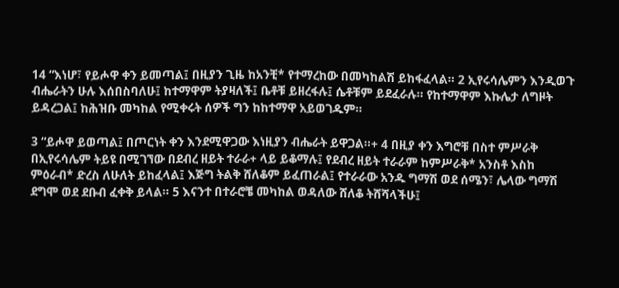14 “እነሆ፣ የይሖዋ ቀን ይመጣል፤ በዚያን ጊዜ ከአንቺ* የተማረከው በመካከልሽ ይከፋፈላል። 2 ኢየሩሳሌምን እንዲወጉ ብሔራትን ሁሉ እሰበስባለሁ፤ ከተማዋም ትያዛለች፤ ቤቶቹ ይዘረፋሉ፤ ሴቶቹም ይደፈራሉ። የከተማዋም እኩሌታ ለግዞት ይዳረጋል፤ ከሕዝቡ መካከል የሚቀሩት ሰዎች ግን ከከተማዋ አይወገዱም።

3 “ይሖዋ ይወጣል፤ በጦርነት ቀን እንደሚዋጋው እነዚያን ብሔራት ይዋጋል።+ 4 በዚያ ቀን እግሮቹ በስተ ምሥራቅ በኢየሩሳሌም ትይዩ በሚገኘው በደብረ ዘይት ተራራ+ ላይ ይቆማሉ፤ የደብረ ዘይት ተራራም ከምሥራቅ* አንስቶ እስከ ምዕራብ* ድረስ ለሁለት ይከፈላል፤ እጅግ ትልቅ ሸለቆም ይፈጠራል፤ የተራራው አንዱ ግማሽ ወደ ሰሜን፣ ሌላው ግማሽ ደግሞ ወደ ደቡብ ፈቀቅ ይላል። 5 እናንተ በተራሮቼ መካከል ወዳለው ሸለቆ ትሸሻላችሁ፤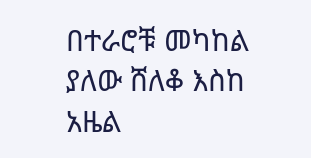በተራሮቹ መካከል ያለው ሸለቆ እስከ አዜል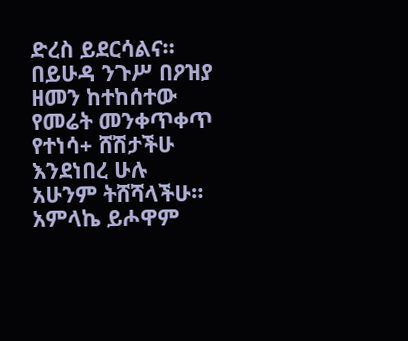ድረስ ይደርሳልና። በይሁዳ ንጉሥ በዖዝያ ዘመን ከተከሰተው የመሬት መንቀጥቀጥ የተነሳ+ ሸሽታችሁ እንደነበረ ሁሉ አሁንም ትሸሻላችሁ። አምላኬ ይሖዋም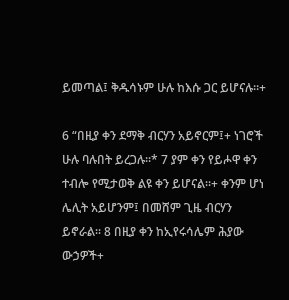ይመጣል፤ ቅዱሳኑም ሁሉ ከእሱ ጋር ይሆናሉ።+

6 “በዚያ ቀን ደማቅ ብርሃን አይኖርም፤+ ነገሮች ሁሉ ባሉበት ይረጋሉ።* 7 ያም ቀን የይሖዋ ቀን ተብሎ የሚታወቅ ልዩ ቀን ይሆናል።+ ቀንም ሆነ ሌሊት አይሆንም፤ በመሸም ጊዜ ብርሃን ይኖራል። 8 በዚያ ቀን ከኢየሩሳሌም ሕያው ውኃዎች+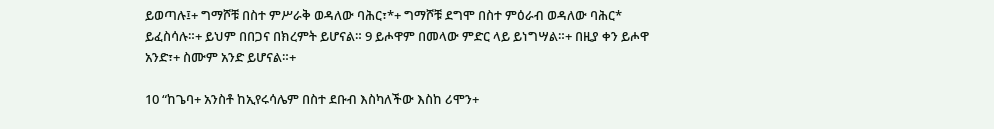ይወጣሉ፤+ ግማሾቹ በስተ ምሥራቅ ወዳለው ባሕር፣*+ ግማሾቹ ደግሞ በስተ ምዕራብ ወዳለው ባሕር* ይፈስሳሉ።+ ይህም በበጋና በክረምት ይሆናል። 9 ይሖዋም በመላው ምድር ላይ ይነግሣል።+ በዚያ ቀን ይሖዋ አንድ፣+ ስሙም አንድ ይሆናል።+

10 “ከጌባ+ አንስቶ ከኢየሩሳሌም በስተ ደቡብ እስካለችው እስከ ሪሞን+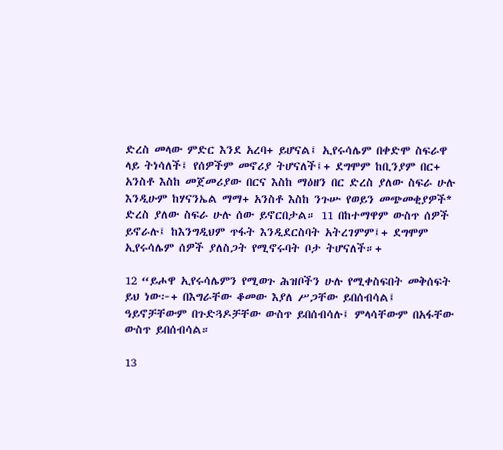ድረስ መላው ምድር እንደ አረባ+ ይሆናል፤ ኢየሩሳሌም በቀድሞ ስፍራዋ ላይ ትነሳለች፤ የሰዎችም መኖሪያ ትሆናለች፤+ ደግሞም ከቢንያም በር+ አንስቶ እስከ መጀመሪያው በርና እስከ ማዕዘን በር ድረስ ያለው ስፍራ ሁሉ እንዲሁም ከሃናንኤል ማማ+ አንስቶ እስከ ንጉሡ የወይን መጭመቂያዎች* ድረስ ያለው ስፍራ ሁሉ ሰው ይኖርበታል። 11 በከተማዋም ውስጥ ሰዎች ይኖራሉ፤ ከእንግዲህም ጥፋት እንዲደርስባት አትረገምም፤+ ደግሞም ኢየሩሳሌም ሰዎች ያለስጋት የሚኖሩባት ቦታ ትሆናለች።+

12 “ይሖዋ ኢየሩሳሌምን የሚወጉ ሕዝቦችን ሁሉ የሚቀስፍበት መቅሰፍት ይህ ነው፦+ በእግራቸው ቆመው እያለ ሥጋቸው ይበሰብሳል፤ ዓይኖቻቸውም በጉድጓዶቻቸው ውስጥ ይበሰብሳሉ፤ ምላሳቸውም በአፋቸው ውስጥ ይበሰብሳል።

13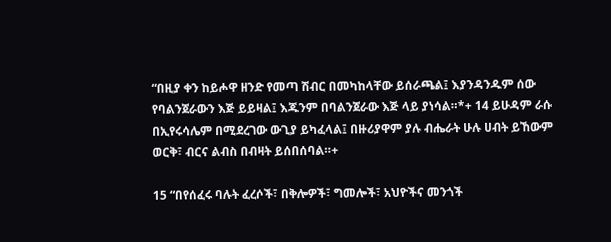“በዚያ ቀን ከይሖዋ ዘንድ የመጣ ሽብር በመካከላቸው ይሰራጫል፤ እያንዳንዱም ሰው የባልንጀራውን እጅ ይይዛል፤ እጁንም በባልንጀራው እጅ ላይ ያነሳል።*+ 14 ይሁዳም ራሱ በኢየሩሳሌም በሚደረገው ውጊያ ይካፈላል፤ በዙሪያዋም ያሉ ብሔራት ሁሉ ሀብት ይኸውም ወርቅ፣ ብርና ልብስ በብዛት ይሰበሰባል።+

15 “በየሰፈሩ ባሉት ፈረሶች፣ በቅሎዎች፣ ግመሎች፣ አህዮችና መንጎች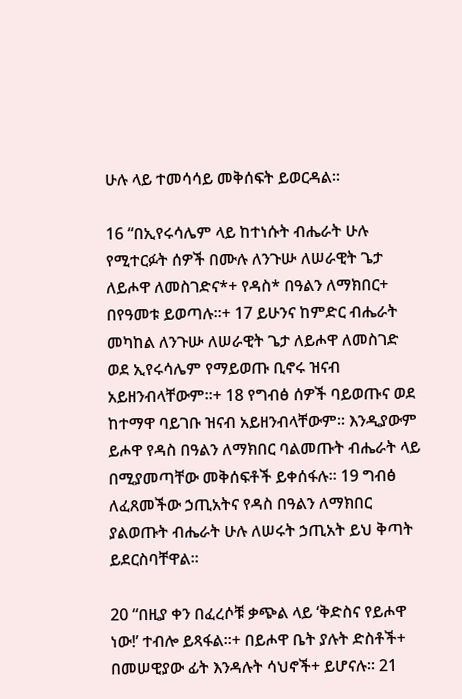ሁሉ ላይ ተመሳሳይ መቅሰፍት ይወርዳል።

16 “በኢየሩሳሌም ላይ ከተነሱት ብሔራት ሁሉ የሚተርፉት ሰዎች በሙሉ ለንጉሡ ለሠራዊት ጌታ ለይሖዋ ለመስገድና*+ የዳስ* በዓልን ለማክበር+ በየዓመቱ ይወጣሉ።+ 17 ይሁንና ከምድር ብሔራት መካከል ለንጉሡ ለሠራዊት ጌታ ለይሖዋ ለመስገድ ወደ ኢየሩሳሌም የማይወጡ ቢኖሩ ዝናብ አይዘንብላቸውም።+ 18 የግብፅ ሰዎች ባይወጡና ወደ ከተማዋ ባይገቡ ዝናብ አይዘንብላቸውም። እንዲያውም ይሖዋ የዳስ በዓልን ለማክበር ባልመጡት ብሔራት ላይ በሚያመጣቸው መቅሰፍቶች ይቀሰፋሉ። 19 ግብፅ ለፈጸመችው ኃጢአትና የዳስ በዓልን ለማክበር ያልወጡት ብሔራት ሁሉ ለሠሩት ኃጢአት ይህ ቅጣት ይደርስባቸዋል።

20 “በዚያ ቀን በፈረሶቹ ቃጭል ላይ ‘ቅድስና የይሖዋ ነው!’ ተብሎ ይጻፋል።+ በይሖዋ ቤት ያሉት ድስቶች+ በመሠዊያው ፊት እንዳሉት ሳህኖች+ ይሆናሉ። 21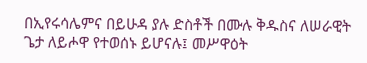በኢየሩሳሌምና በይሁዳ ያሉ ድስቶች በሙሉ ቅዱስና ለሠራዊት ጌታ ለይሖዋ የተወሰኑ ይሆናሉ፤ መሥዋዕት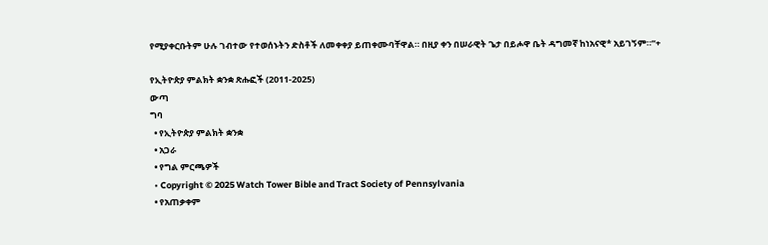የሚያቀርቡትም ሁሉ ገብተው የተወሰኑትን ድስቶች ለመቀቀያ ይጠቀሙባቸዋል። በዚያ ቀን በሠራዊት ጌታ በይሖዋ ቤት ዳግመኛ ከነአናዊ* አይገኝም።”+

የኢትዮጵያ ምልክት ቋንቋ ጽሑፎች (2011-2025)
ውጣ
ግባ
  • የኢትዮጵያ ምልክት ቋንቋ
  • አጋራ
  • የግል ምርጫዎች
  • Copyright © 2025 Watch Tower Bible and Tract Society of Pennsylvania
  • የአጠቃቀም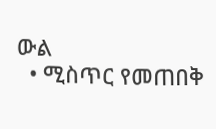ውል
  • ሚስጥር የመጠበቅ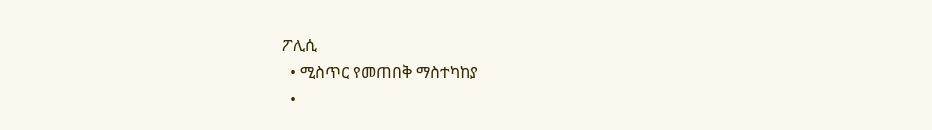ፖሊሲ
  • ሚስጥር የመጠበቅ ማስተካከያ
  •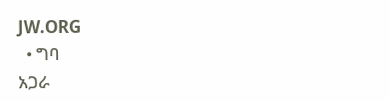JW.ORG
  • ግባ
አጋራ